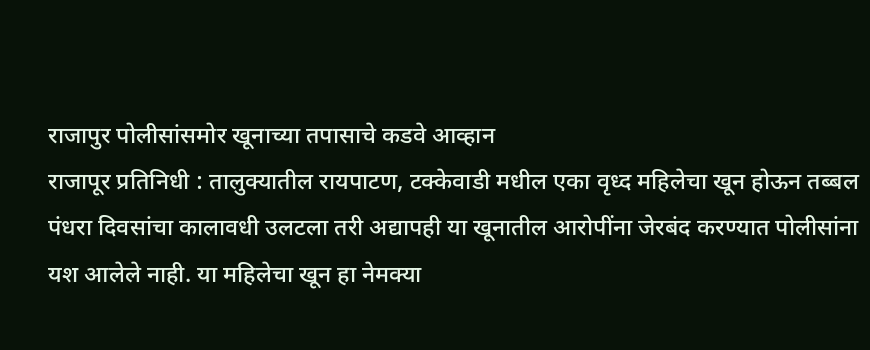राजापुर पोलीसांसमोर खूनाच्या तपासाचे कडवे आव्हान
राजापूर प्रतिनिधी : तालुक्यातील रायपाटण, टक्केवाडी मधील एका वृध्द महिलेचा खून होऊन तब्बल पंधरा दिवसांचा कालावधी उलटला तरी अद्यापही या खूनातील आरोपींना जेरबंद करण्यात पोलीसांना यश आलेले नाही. या महिलेचा खून हा नेमक्या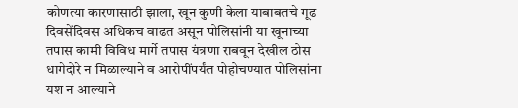कोणत्या कारणासाठी झाला, खून कुणी केला याबाबतचे गूढ दिवसेंदिवस अधिकच वाढत असून पोलिसांनी या खूनाच्या तपास कामी विविध मार्गे तपास यंत्रणा राबवून देखील ठोस धागेदोरे न मिळाल्याने व आरोपींपर्यंत पोहोचण्यात पोलिसांना यश न आल्याने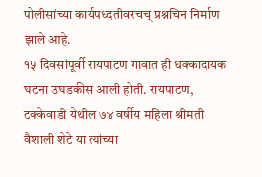पोलीसांच्या कार्यपध्दतीवरचच् प्रश्नचिन निर्माण झाले आहे.
१५ दिवसांपूर्वी रायपाटण गावात ही धक्कादायक घटना उघडकीस आली होती. रायपाटण, टक्केवाडी येथील ७४ वर्षीय महिला श्रीमती वैशाली शेटे या त्यांच्या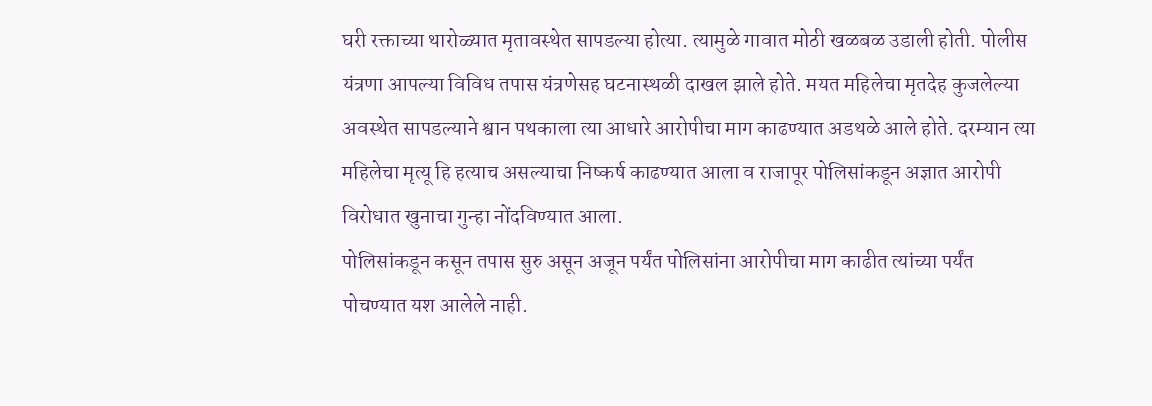घरी रक्ताच्या थारोळ्यात मृतावस्थेत सापडल्या होत्या. त्यामुळे गावात मोठी खळबळ उडाली होती. पोलीस यंत्रणा आपल्या विविध तपास यंत्रणेसह घटनास्थळी दाखल झाले होते. मयत महिलेचा मृतदेह कुजलेल्या अवस्थेत सापडल्याने श्वान पथकाला त्या आधारे आरोपीचा माग काढण्यात अडथळे आले होते. दरम्यान त्या महिलेचा मृत्यू हि हत्याच असल्याचा निष्कर्ष काढण्यात आला व राजापूर पोलिसांकडून अज्ञात आरोपी विरोधात खुनाचा गुन्हा नोंदविण्यात आला.
पोलिसांकडून कसून तपास सुरु असून अजून पर्यंत पोलिसांना आरोपीचा माग काढीत त्यांच्या पर्यंत पोचण्यात यश आलेले नाही.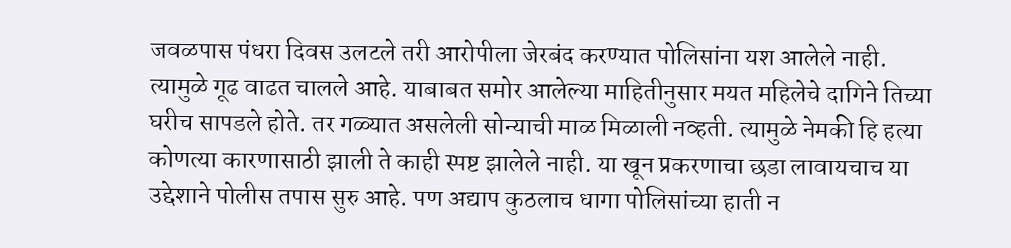जवळपास पंधरा दिवस उलटले तरी आरोपीला जेरबंद करण्यात पोलिसांना यश आलेले नाही. त्यामुळे गूढ वाढत चालले आहे. याबाबत समोर आलेल्या माहितीनुसार मयत महिलेचे दागिने तिच्या घरीच सापडले होते. तर गळ्यात असलेली सोन्याची माळ मिळाली नव्हती. त्यामुळे नेमकी हि हत्या कोणत्या कारणासाठी झाली ते काही स्पष्ट झालेले नाही. या खून प्रकरणाचा छडा लावायचाच या उद्देशाने पोलीस तपास सुरु आहे. पण अद्याप कुठलाच धागा पोलिसांच्या हाती न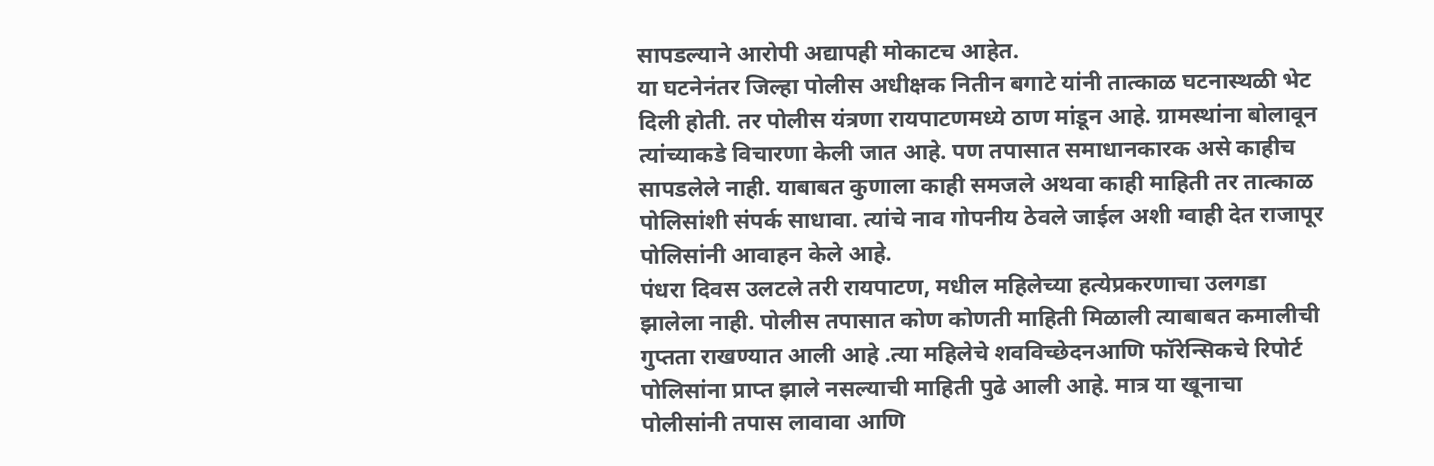सापडल्याने आरोपी अद्यापही मोकाटच आहेत.
या घटनेनंतर जिल्हा पोलीस अधीक्षक नितीन बगाटे यांनी तात्काळ घटनास्थळी भेट दिली होती. तर पोलीस यंत्रणा रायपाटणमध्ये ठाण मांडून आहे. ग्रामस्थांना बोलावून त्यांच्याकडे विचारणा केली जात आहे. पण तपासात समाधानकारक असे काहीच सापडलेले नाही. याबाबत कुणाला काही समजले अथवा काही माहिती तर तात्काळ पोलिसांशी संपर्क साधावा. त्यांचे नाव गोपनीय ठेवले जाईल अशी ग्वाही देत राजापूर पोलिसांनी आवाहन केले आहे.
पंधरा दिवस उलटले तरी रायपाटण, मधील महिलेच्या हत्येप्रकरणाचा उलगडा झालेला नाही. पोलीस तपासात कोण कोणती माहिती मिळाली त्याबाबत कमालीची गुप्तता राखण्यात आली आहे .त्या महिलेचे शवविच्छेदनआणि फॉरेन्सिकचे रिपोर्ट पोलिसांना प्राप्त झाले नसल्याची माहिती पुढे आली आहे. मात्र या खूनाचा पोलीसांनी तपास लावावा आणि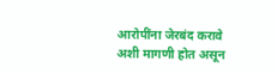आरोपींना जेरबंद करावे अशी मागणी होत असून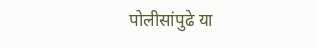पोलीसांपुढे या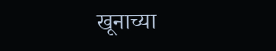खूनाच्या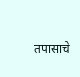तपासाचे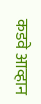कडवे आव्हान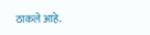ठाकले आहे.